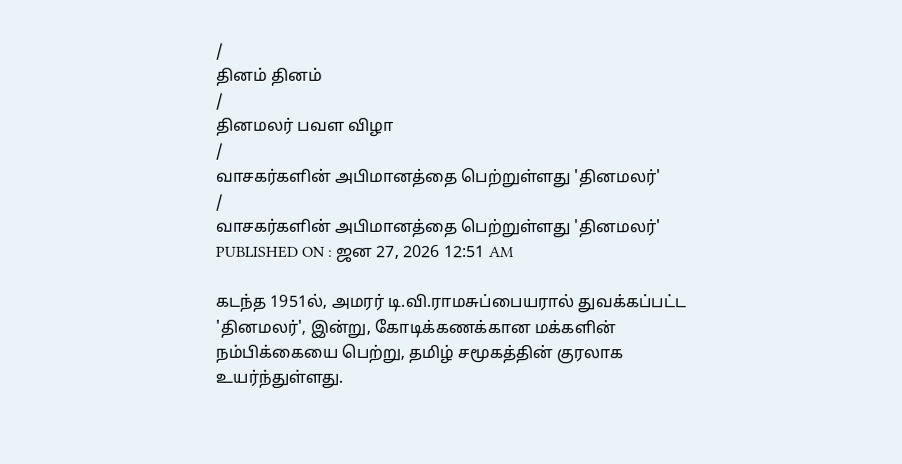/
தினம் தினம்
/
தினமலர் பவள விழா
/
வாசகர்களின் அபிமானத்தை பெற்றுள்ளது 'தினமலர்'
/
வாசகர்களின் அபிமானத்தை பெற்றுள்ளது 'தினமலர்'
PUBLISHED ON : ஜன 27, 2026 12:51 AM

கடந்த 1951ல், அமரர் டி.வி.ராமசுப்பையரால் துவக்கப்பட்ட 'தினமலர்', இன்று, கோடிக்கணக்கான மக்களின் நம்பிக்கையை பெற்று, தமிழ் சமூகத்தின் குரலாக உயர்ந்துள்ளது.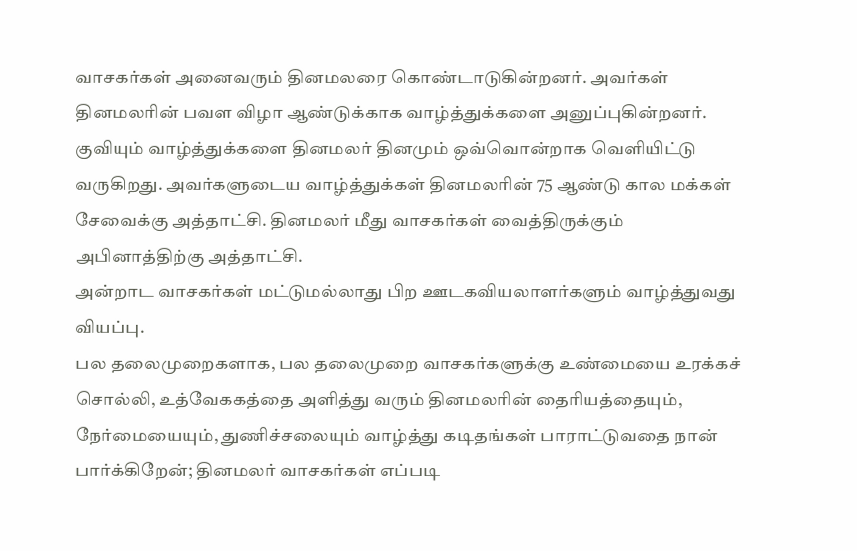வாசகர்கள் அனைவரும் தினமலரை கொண்டாடுகின்றனர். அவர்கள் தினமலரின் பவள விழா ஆண்டுக்காக வாழ்த்துக்களை அனுப்புகின்றனர். குவியும் வாழ்த்துக்களை தினமலர் தினமும் ஒவ்வொன்றாக வெளியிட்டு வருகிறது. அவர்களுடைய வாழ்த்துக்கள் தினமலரின் 75 ஆண்டு கால மக்கள் சேவைக்கு அத்தாட்சி. தினமலர் மீது வாசகர்கள் வைத்திருக்கும் அபினாத்திற்கு அத்தாட்சி.
அன்றாட வாசகர்கள் மட்டுமல்லாது பிற ஊடகவியலாளர்களும் வாழ்த்துவது வியப்பு.
பல தலைமுறைகளாக, பல தலைமுறை வாசகர்களுக்கு உண்மையை உரக்கச் சொல்லி, உத்வேககத்தை அளித்து வரும் தினமலரின் தைரியத்தையும், நேர்மையையும், துணிச்சலையும் வாழ்த்து கடிதங்கள் பாராட்டுவதை நான் பார்க்கிறேன்; தினமலர் வாசகர்கள் எப்படி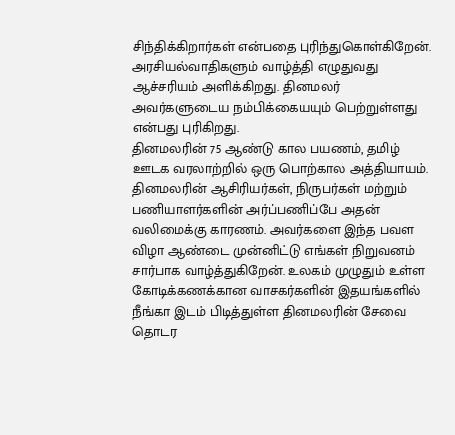சிந்திக்கிறார்கள் என்பதை புரிந்துகொள்கிறேன்.
அரசியல்வாதிகளும் வாழ்த்தி எழுதுவது ஆச்சரியம் அளிக்கிறது. தினமலர் அவர்களுடைய நம்பிக்கையயும் பெற்றுள்ளது என்பது புரிகிறது.
தினமலரின் 75 ஆண்டு கால பயணம், தமிழ் ஊடக வரலாற்றில் ஒரு பொற்கால அத்தியாயம்.
தினமலரின் ஆசிரியர்கள், நிருபர்கள் மற்றும் பணியாளர்களின் அர்ப்பணிப்பே அதன் வலிமைக்கு காரணம். அவர்களை இந்த பவள விழா ஆண்டை முன்னிட்டு எங்கள் நிறுவனம் சார்பாக வாழ்த்துகிறேன். உலகம் முழுதும் உள்ள கோடிக்கணக்கான வாசகர்களின் இதயங்களில் நீங்கா இடம் பிடித்துள்ள தினமலரின் சேவை தொடர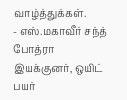வாழ்த்துக்கள்.
- எஸ்.மகாவீர் சந்த் போத்ரா
இயக்குனர், ஒயிட் பயர்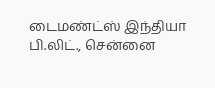டைமண்ட்ஸ் இந்தியா பி.லிட்., சென்னை